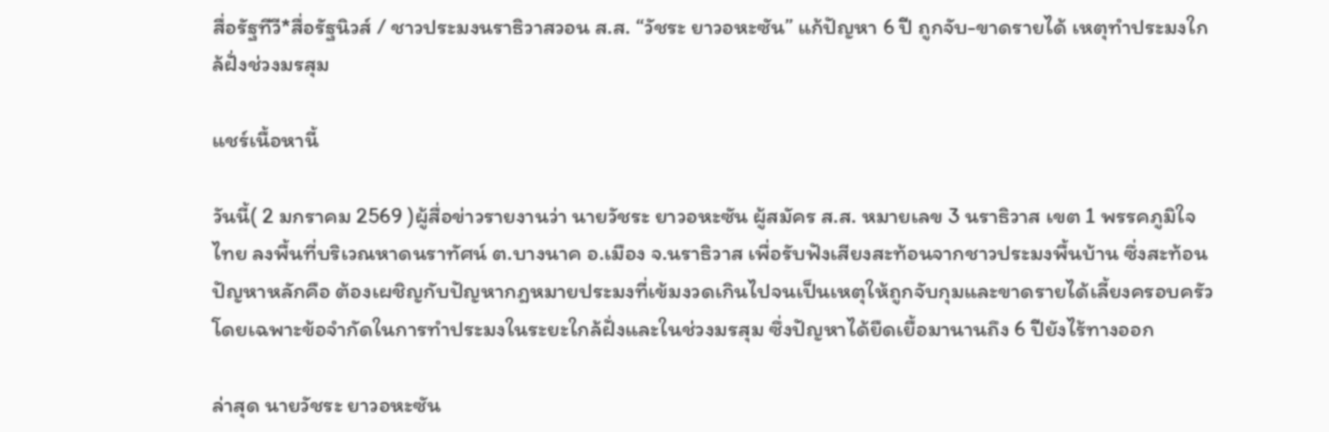สื่อรัฐทีวี*สื่อรัฐนิวส์ / ชาวประมงนราธิวาสวอน ส.ส. “วัชระ ยาวอหะซัน” แก้ปัญหา 6 ปี ถูกจับ-ขาดรายได้ เหตุทำประมงใกล้ฝั่งช่วงมรสุม

แชร์เนื้อหานี้

วันนี้( 2 มกราคม 2569 )ผู้สื่อข่าวรายงานว่า นายวัชระ ยาวอหะซัน ผู้สมัคร ส.ส. หมายเลข 3 นราธิวาส เขต 1 พรรคภูมิใจไทย ลงพื้นที่บริเวณหาดนราทัศน์ ต.บางนาค อ.เมือง จ.นราธิวาส เพื่อรับฟังเสียงสะท้อนจากชาวประมงพื้นบ้าน ซึ่งสะท้อนปัญหาหลักคือ ต้องเผชิญกับปัญหากฎหมายประมงที่เข้มงวดเกินไปจนเป็นเหตุให้ถูกจับกุมและขาดรายได้เลี้ยงครอบครัว โดยเฉพาะข้อจำกัดในการทำประมงในระยะใกล้ฝั่งและในช่วงมรสุม ซึ่งปัญหาได้ยืดเยื้อมานานถึง 6 ปียังไร้ทางออก

ล่าสุด นายวัชระ ยาวอหะซัน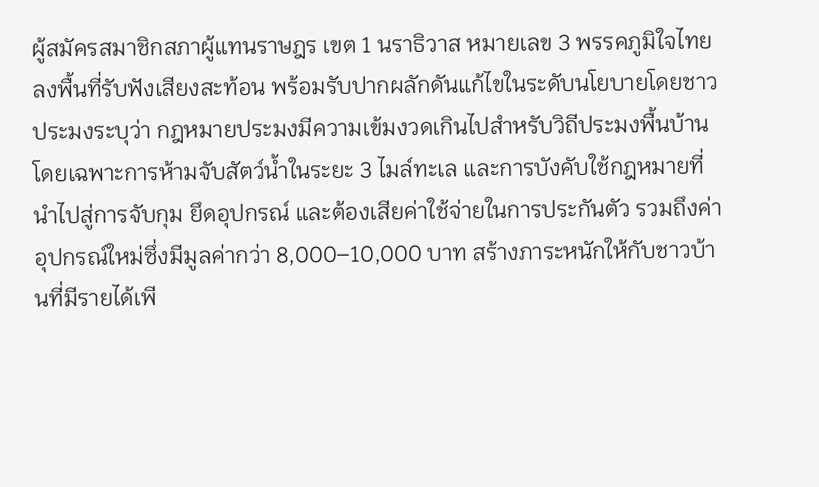ผู้สมัครสมาชิกสภาผู้แทนราษฎร เขต 1 นราธิวาส หมายเลข 3 พรรคภูมิใจไทย ลงพื้นที่รับฟังเสียงสะท้อน พร้อมรับปากผลักดันแก้ไขในระดับนโยบายโดยชาวประมงระบุว่า กฎหมายประมงมีความเข้มงวดเกินไปสำหรับวิถีประมงพื้นบ้าน โดยเฉพาะการห้ามจับสัตว์น้ำในระยะ 3 ไมล์ทะเล และการบังคับใช้กฎหมายที่นำไปสู่การจับกุม ยึดอุปกรณ์ และต้องเสียค่าใช้จ่ายในการประกันตัว รวมถึงค่าอุปกรณ์ใหม่ซึ่งมีมูลค่ากว่า 8,000–10,000 บาท สร้างภาระหนักให้กับชาวบ้านที่มีรายได้เพี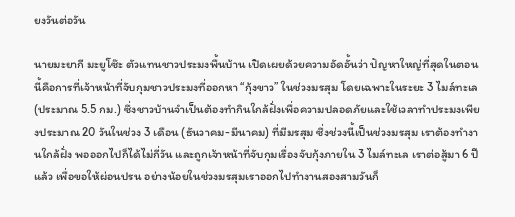ยงวันต่อวัน

นายมะยากี มะยูโซ๊ะ ตัวแทนชาวประมงพื้นบ้าน เปิดเผยด้วยความอัดอั้นว่า ปัญหาใหญ่ที่สุดในตอนนี้คือการที่เจ้าหน้าที่จับกุมชาวประมงที่ออกหา “กุ้งขาว” ในช่วงมรสุม โดยเฉพาะในระยะ 3 ไมล์ทะเล (ประมาณ 5.5 กม.) ซึ่งชาวบ้านจำเป็นต้องทำกินใกล้ฝั่งเพื่อความปลอดภัยและใช้เวลาทำประมงเพียงประมาณ 20 วันในช่วง 3 เดือน (ธันวาคม-มีนาคม) ที่มีมรสุม ซึ่งช่วงนี้เป็นช่วงมรสุม เราต้องทำงานใกล้ฝั่ง พอออกไปก็ได้ไม่กี่วัน และถูกเจ้าหน้าที่จับกุมเรื่องจับกุ้งภายใน 3 ไมล์ทะเล เราต่อสู้มา 6 ปีแล้ว เพื่อขอให้ผ่อนปรน อย่างน้อยในช่วงมรสุมเราออกไปทำงานสองสามวันก็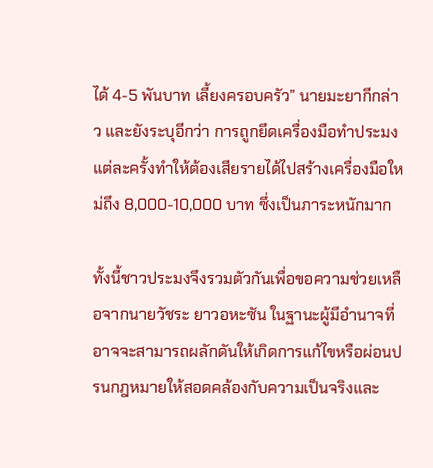ได้ 4-5 พันบาท เลี้ยงครอบครัว” นายมะยากีกล่าว และยังระบุอีกว่า การถูกยึดเครื่องมือทำประมงแต่ละครั้งทำให้ต้องเสียรายได้ไปสร้างเครื่องมือใหม่ถึง 8,000-10,000 บาท ซึ่งเป็นภาระหนักมาก

ทั้งนี้ชาวประมงจึงรวมตัวกันเพื่อขอความช่วยเหลือจากนายวัชระ ยาวอหะซัน ในฐานะผู้มีอำนาจที่อาจจะสามารถผลักดันให้เกิดการแก้ไขหรือผ่อนปรนกฎหมายให้สอดคล้องกับความเป็นจริงและ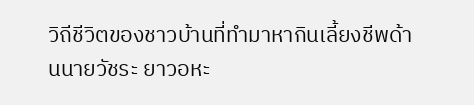วิถีชีวิตของชาวบ้านที่ทำมาหากินเลี้ยงชีพด้านนายวัชระ ยาวอหะ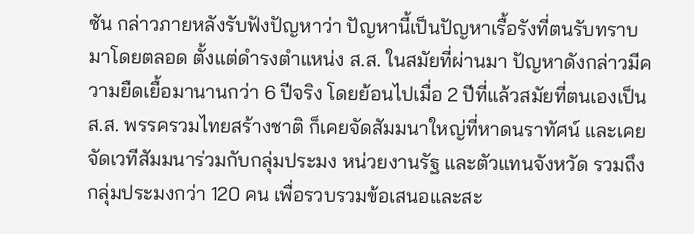ซัน กล่าวภายหลังรับฟังปัญหาว่า ปัญหานี้เป็นปัญหาเรื้อรังที่ตนรับทราบมาโดยตลอด ตั้งแต่ดำรงตำแหน่ง ส.ส. ในสมัยที่ผ่านมา ปัญหาดังกล่าวมีความยืดเยื้อมานานกว่า 6 ปีจริง โดยย้อนไปเมื่อ 2 ปีที่แล้วสมัยที่ตนเองเป็น ส.ส. พรรครวมไทยสร้างชาติ ก็เคยจัดสัมมนาใหญ่ที่หาดนราทัศน์ และเคยจัดเวทีสัมมนาร่วมกับกลุ่มประมง หน่วยงานรัฐ และตัวแทนจังหวัด รวมถึงกลุ่มประมงกว่า 120 คน เพื่อรวบรวมข้อเสนอและสะ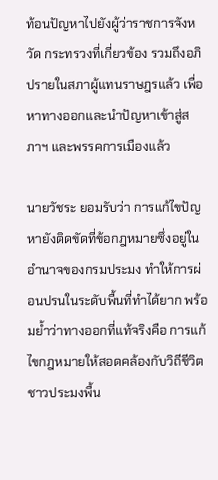ท้อนปัญหาไปยังผู้ว่าราชการจังหวัด กระทรวงที่เกี่ยวข้อง รวมถึงอภิปรายในสภาผู้แทนราษฎรแล้ว เพื่อหาทางออกและนำปัญหาเข้าสู่สภาฯ และพรรคการเมืองแล้ว

นายวัชระ ยอมรับว่า การแก้ไขปัญหายังติดขัดที่ข้อกฎหมายซึ่งอยู่ในอำนาจของกรมประมง ทำให้การผ่อนปรนในระดับพื้นที่ทำได้ยาก พร้อมย้ำว่าทางออกที่แท้จริงคือ การแก้ไขกฎหมายให้สอดคล้องกับวิถีชีวิตชาวประมงพื้น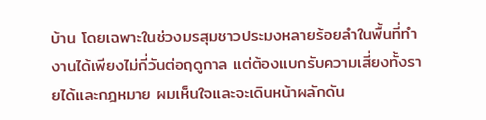บ้าน โดยเฉพาะในช่วงมรสุมชาวประมงหลายร้อยลำในพื้นที่ทำงานได้เพียงไม่กี่วันต่อฤดูกาล แต่ต้องแบกรับความเสี่ยงทั้งรายได้และกฎหมาย ผมเห็นใจและจะเดินหน้าผลักดัน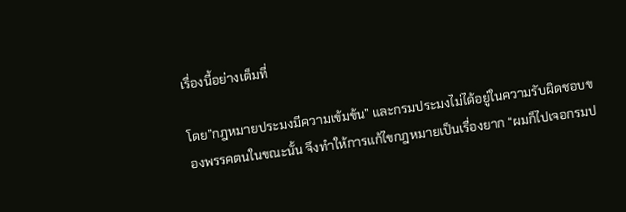เรื่องนี้อย่างเต็มที่

โดย”กฎหมายประมงมีความเข้มข้น” และกรมประมงไม่ได้อยู่ในความรับผิดชอบของพรรคตนในขณะนั้น จึงทำให้การแก้ไขกฎหมายเป็นเรื่องยาก “ผมก็ไปเจอกรมป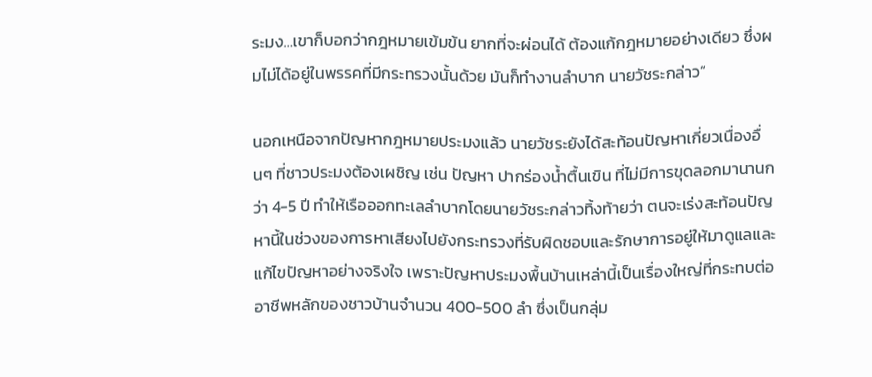ระมง…เขาก็บอกว่ากฎหมายเข้มข้น ยากที่จะผ่อนได้ ต้องแก้กฎหมายอย่างเดียว ซึ่งผมไม่ได้อยู่ในพรรคที่มีกระทรวงนั้นด้วย มันก็ทำงานลำบาก นายวัชระกล่าว“

นอกเหนือจากปัญหากฎหมายประมงแล้ว นายวัชระยังได้สะท้อนปัญหาเกี่ยวเนื่องอื่นๆ ที่ชาวประมงต้องเผชิญ เช่น ปัญหา ปากร่องน้ำตื้นเขิน ที่ไม่มีการขุดลอกมานานกว่า 4-5 ปี ทำให้เรือออกทะเลลำบากโดยนายวัชระกล่าวทิ้งท้ายว่า ตนจะเร่งสะท้อนปัญหานี้ในช่วงของการหาเสียงไปยังกระทรวงที่รับผิดชอบและรักษาการอยู่ให้มาดูแลและแก้ไขปัญหาอย่างจริงใจ เพราะปัญหาประมงพื้นบ้านเหล่านี้เป็นเรื่องใหญ่ที่กระทบต่ออาชีพหลักของชาวบ้านจำนวน 400-500 ลำ ซึ่งเป็นกลุ่ม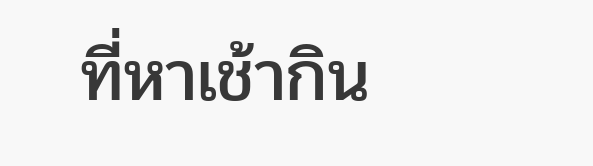ที่หาเช้ากิน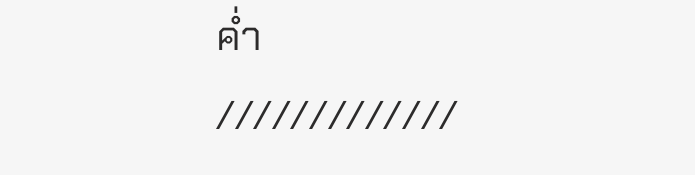ค่ำ
/////////////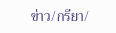ข่าว/กรียา/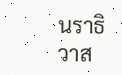นราธิวาส